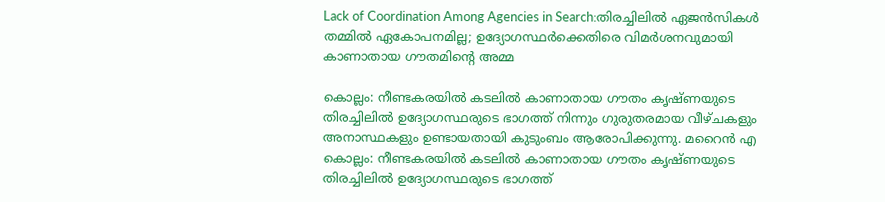Lack of Coordination Among Agencies in Search:തിരച്ചിലിൽ ഏജൻസികൾ തമ്മിൽ ഏകോപനമില്ല; ഉദ്യോഗസ്ഥർക്കെതിരെ വിമർശനവുമായി കാണാതായ ഗൗതമിന്റെ അമ്മ

കൊല്ലം: നീണ്ടകരയിൽ കടലിൽ കാണാതായ ഗൗതം കൃഷ്ണയുടെ തിരച്ചിലിൽ ഉദ്യോഗസ്ഥരുടെ ഭാഗത്ത് നിന്നും ഗുരുതരമായ വീഴ്ചകളും അനാസ്ഥകളും ഉണ്ടായതായി കുടുംബം ആരോപിക്കുന്നു. മറൈൻ എ
കൊല്ലം: നീണ്ടകരയിൽ കടലിൽ കാണാതായ ഗൗതം കൃഷ്ണയുടെ തിരച്ചിലിൽ ഉദ്യോഗസ്ഥരുടെ ഭാഗത്ത്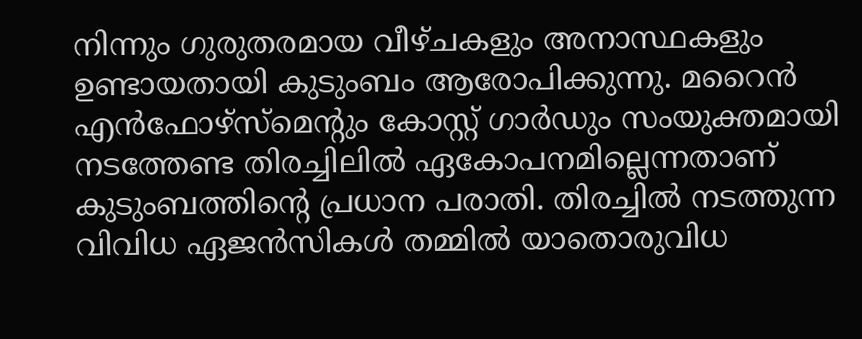നിന്നും ഗുരുതരമായ വീഴ്ചകളും അനാസ്ഥകളും ഉണ്ടായതായി കുടുംബം ആരോപിക്കുന്നു. മറൈൻ എൻഫോഴ്സ്മെന്റും കോസ്റ്റ് ഗാർഡും സംയുക്തമായി നടത്തേണ്ട തിരച്ചിലിൽ ഏകോപനമില്ലെന്നതാണ് കുടുംബത്തിന്റെ പ്രധാന പരാതി. തിരച്ചിൽ നടത്തുന്ന വിവിധ ഏജൻസികൾ തമ്മിൽ യാതൊരുവിധ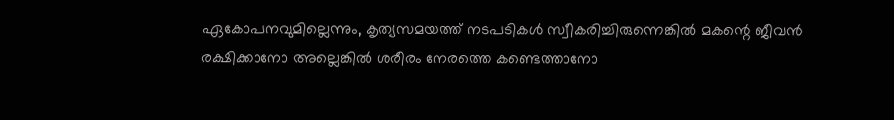ഏകോപനവുമില്ലെന്നും, കൃത്യസമയത്ത് നടപടികൾ സ്വീകരിച്ചിരുന്നെങ്കിൽ മകന്റെ ജീവൻ രക്ഷിക്കാനോ അല്ലെങ്കിൽ ശരീരം നേരത്തെ കണ്ടെത്താനോ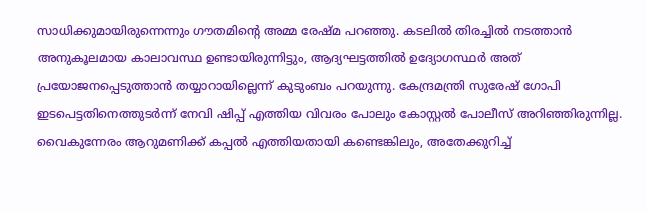സാധിക്കുമായിരുന്നെന്നും ഗൗതമിന്റെ അമ്മ രേഷ്മ പറഞ്ഞു. കടലിൽ തിരച്ചിൽ നടത്താൻ അനുകൂലമായ കാലാവസ്ഥ ഉണ്ടായിരുന്നിട്ടും, ആദ്യഘട്ടത്തിൽ ഉദ്യോഗസ്ഥർ അത് പ്രയോജനപ്പെടുത്താൻ തയ്യാറായില്ലെന്ന് കുടുംബം പറയുന്നു. കേന്ദ്രമന്ത്രി സുരേഷ് ഗോപി ഇടപെട്ടതിനെത്തുടർന്ന് നേവി ഷിപ്പ് എത്തിയ വിവരം പോലും കോസ്റ്റൽ പോലീസ് അറിഞ്ഞിരുന്നില്ല. വൈകുന്നേരം ആറുമണിക്ക് കപ്പൽ എത്തിയതായി കണ്ടെങ്കിലും, അതേക്കുറിച്ച്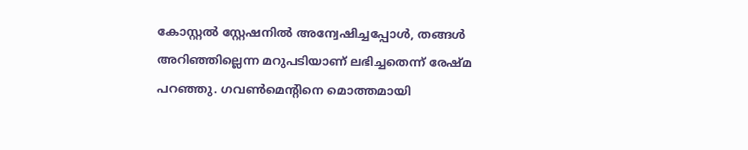കോസ്റ്റൽ സ്റ്റേഷനിൽ അന്വേഷിച്ചപ്പോൾ, തങ്ങൾ അറിഞ്ഞില്ലെന്ന മറുപടിയാണ് ലഭിച്ചതെന്ന് രേഷ്മ പറഞ്ഞു. ഗവൺമെന്റിനെ മൊത്തമായി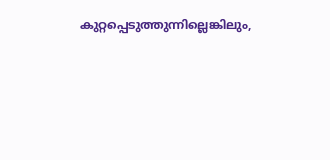കുറ്റപ്പെടുത്തുന്നില്ലെങ്കിലും,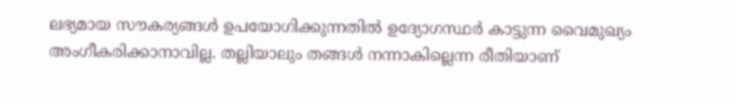ലഭ്യമായ സൗകര്യങ്ങൾ ഉപയോഗിക്കുന്നതിൽ ഉദ്യോഗസ്ഥർ കാട്ടുന്ന വൈമുഖ്യം അംഗീകരിക്കാനാവില്ല. തല്ലിയാലും തങ്ങൾ നന്നാകില്ലെന്ന രീതിയാണ്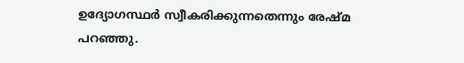ഉദ്യോഗസ്ഥർ സ്വീകരിക്കുന്നതെന്നും രേഷ്മ പറഞ്ഞു.